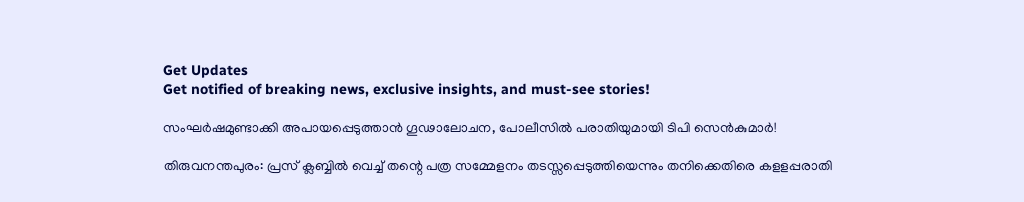Get Updates
Get notified of breaking news, exclusive insights, and must-see stories!

സംഘര്‍ഷമുണ്ടാക്കി അപായപ്പെടുത്താന്‍ ഗൂഢാലോചന, പോലീസിൽ പരാതിയുമായി ടിപി സെൻകുമാർ!

തിരുവനന്തപുരം: പ്രസ് ക്ലബ്ബില്‍ വെച്ച് തന്റെ പത്ര സമ്മേളനം തടസ്സപ്പെടുത്തിയെന്നും തനിക്കെതിരെ കളളപ്പരാതി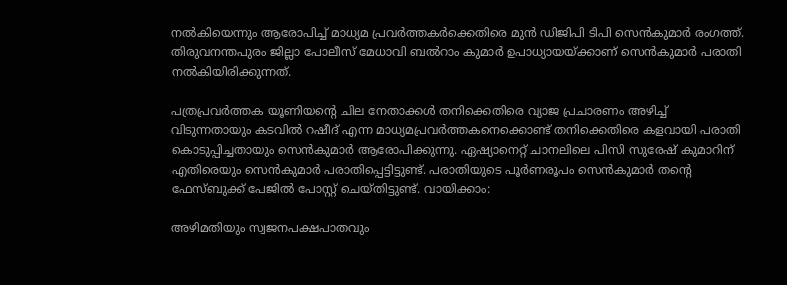നല്‍കിയെന്നും ആരോപിച്ച് മാധ്യമ പ്രവര്‍ത്തകര്‍ക്കെതിരെ മുന്‍ ഡിജിപി ടിപി സെന്‍കുമാര്‍ രംഗത്ത്. തിരുവനന്തപുരം ജില്ലാ പോലീസ് മേധാവി ബല്‍റാം കുമാര്‍ ഉപാധ്യായയ്ക്കാണ് സെന്‍കുമാര്‍ പരാതി നല്‍കിയിരിക്കുന്നത്.

പത്രപ്രവര്‍ത്തക യൂണിയന്റെ ചില നേതാക്കള്‍ തനിക്കെതിരെ വ്യാജ പ്രചാരണം അഴിച്ച് വിടുന്നതായും കടവില്‍ റഷീദ് എന്ന മാധ്യമപ്രവര്‍ത്തകനെക്കൊണ്ട് തനിക്കെതിരെ കളവായി പരാതി കൊടുപ്പിച്ചതായും സെന്‍കുമാര്‍ ആരോപിക്കുന്നു. ഏഷ്യാനെറ്റ് ചാനലിലെ പിസി സുരേഷ് കുമാറിന് എതിരെയും സെന്‍കുമാര്‍ പരാതിപ്പെട്ടിട്ടുണ്ട്. പരാതിയുടെ പൂര്‍ണരൂപം സെന്‍കുമാര്‍ തന്റെ ഫേസ്ബുക്ക് പേജില്‍ പോസ്റ്റ് ചെയ്തിട്ടുണ്ട്. വായിക്കാം:

അഴിമതിയും സ്വജനപക്ഷപാതവും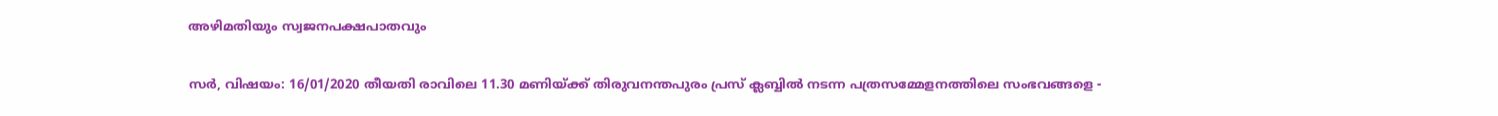അഴിമതിയും സ്വജനപക്ഷപാതവും

സര്‍, വിഷയം: 16/01/2020 തീയതി രാവിലെ 11.30 മണിയ്ക്ക് തിരുവനന്തപുരം പ്രസ് ക്ലബ്ബില്‍ നടന്ന പത്രസമ്മേളനത്തിലെ സംഭവങ്ങളെ -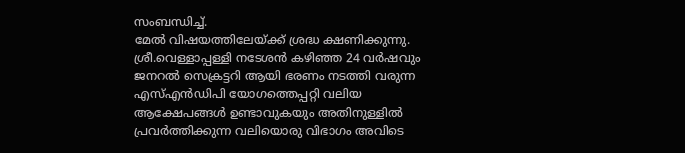സംബന്ധിച്ച്.
മേല്‍ വിഷയത്തിലേയ്ക്ക് ശ്രദ്ധ ക്ഷണിക്കുന്നു. ശ്രീ.വെള്ളാപ്പള്ളി നടേശന്‍ കഴിഞ്ഞ 24 വര്‍ഷവും ജനറല്‍ സെക്രട്ടറി ആയി ഭരണം നടത്തി വരുന്ന എസ്എന്‍ഡിപി യോഗത്തെപ്പറ്റി വലിയ ആക്ഷേപങ്ങള്‍ ഉണ്ടാവുകയും അതിനുള്ളില്‍ പ്രവര്‍ത്തിക്കുന്ന വലിയൊരു വിഭാഗം അവിടെ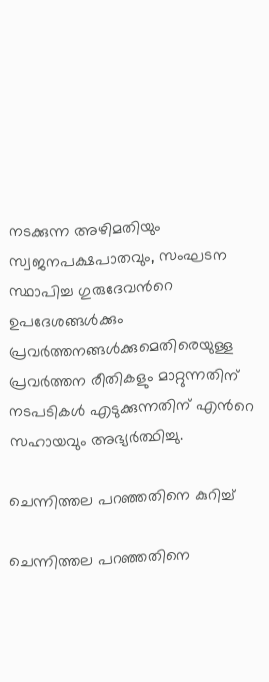നടക്കുന്ന അഴിമതിയും സ്വജനപക്ഷപാതവും, സംഘടന സ്ഥാപിച്ച ഗുരുദേവന്‍റെ ഉപദേശങ്ങള്‍ക്കും പ്രവര്‍ത്തനങ്ങള്‍ക്കുമെതിരെയുള്ള പ്രവര്‍ത്തന രീതികളും മാറ്റുന്നതിന് നടപടികള്‍ എടുക്കുന്നതിന് എന്‍റെ സഹായവും അഭ്യര്‍ത്ഥിച്ചു.

ചെന്നിത്തല പറഞ്ഞതിനെ കുറിച്ച്

ചെന്നിത്തല പറഞ്ഞതിനെ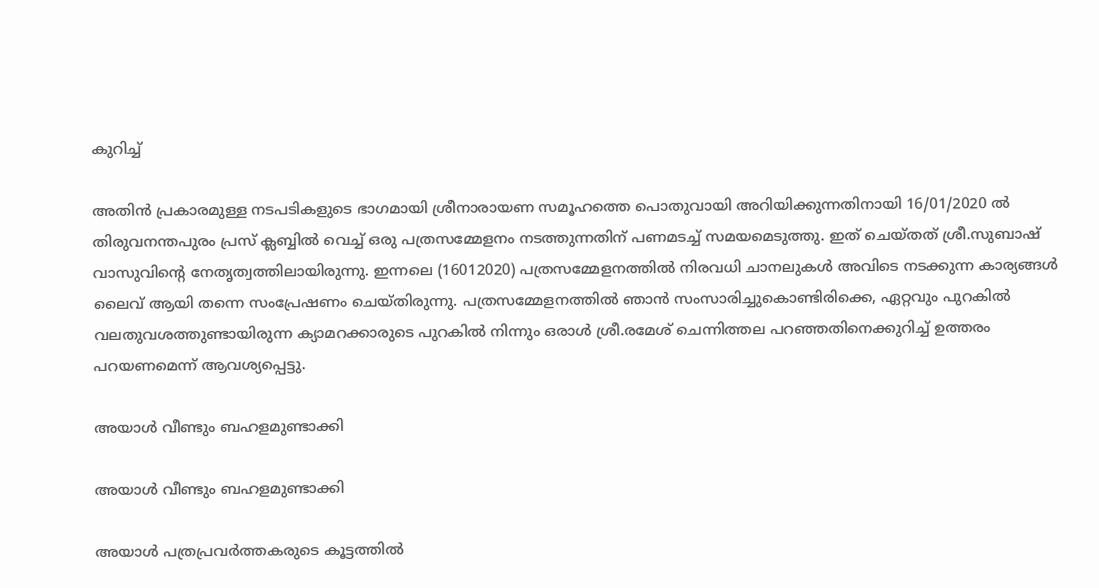കുറിച്ച്

അതിന്‍ പ്രകാരമുള്ള നടപടികളുടെ ഭാഗമായി ശ്രീനാരായണ സമൂഹത്തെ പൊതുവായി അറിയിക്കുന്നതിനായി 16/01/2020 ല്‍ തിരുവനന്തപുരം പ്രസ് ക്ലബ്ബില്‍ വെച്ച് ഒരു പത്രസമ്മേളനം നടത്തുന്നതിന് പണമടച്ച് സമയമെടുത്തു. ഇത് ചെയ്തത് ശ്രീ.സുബാഷ് വാസുവിന്‍റെ നേതൃത്വത്തിലായിരുന്നു. ഇന്നലെ (16012020) പത്രസമ്മേളനത്തില്‍ നിരവധി ചാനലുകള്‍ അവിടെ നടക്കുന്ന കാര്യങ്ങള്‍ ലൈവ് ആയി തന്നെ സംപ്രേഷണം ചെയ്തിരുന്നു. പത്രസമ്മേളനത്തില്‍ ഞാന്‍ സംസാരിച്ചുകൊണ്ടിരിക്കെ, ഏറ്റവും പുറകില്‍ വലതുവശത്തുണ്ടായിരുന്ന ക്യാമറക്കാരുടെ പുറകില്‍ നിന്നും ഒരാള്‍ ശ്രീ.രമേശ് ചെന്നിത്തല പറഞ്ഞതിനെക്കുറിച്ച് ഉത്തരം പറയണമെന്ന് ആവശ്യപ്പെട്ടു.

അയാള്‍ വീണ്ടും ബഹളമുണ്ടാക്കി

അയാള്‍ വീണ്ടും ബഹളമുണ്ടാക്കി

അയാള്‍ പത്രപ്രവര്‍ത്തകരുടെ കൂട്ടത്തില്‍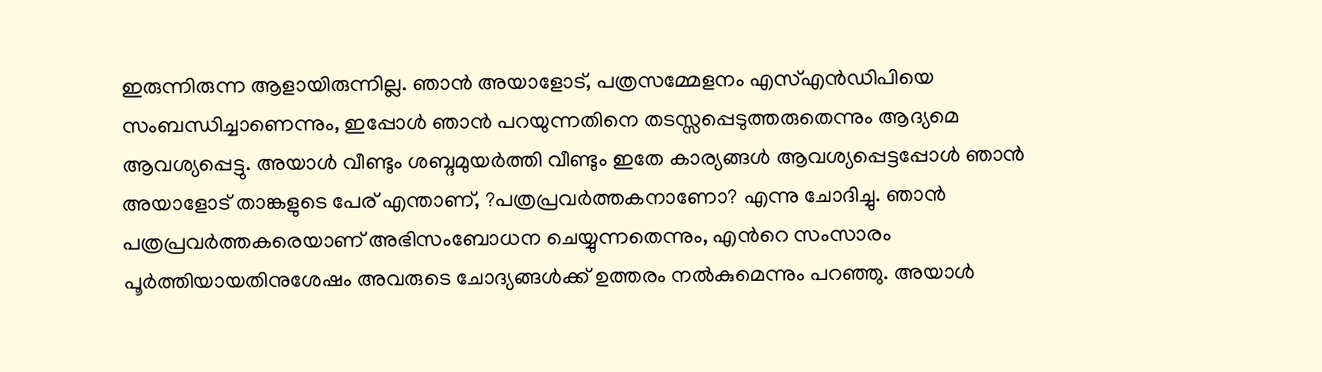ഇരുന്നിരുന്ന ആളായിരുന്നില്ല. ഞാന്‍ അയാളോട്, പത്രസമ്മേളനം എസ്എന്‍ഡിപിയെ സംബന്ധിച്ചാണെന്നും, ഇപ്പോള്‍ ഞാന്‍ പറയുന്നതിനെ തടസ്സപ്പെടുത്തരുതെന്നും ആദ്യമെ ആവശ്യപ്പെട്ടു. അയാള്‍ വീണ്ടും ശബ്ദമുയര്‍ത്തി വീണ്ടും ഇതേ കാര്യങ്ങള്‍ ആവശ്യപ്പെട്ടപ്പോള്‍ ഞാന്‍ അയാളോട് താങ്കളുടെ പേര് എന്താണ്, ?പത്രപ്രവര്‍ത്തകനാണോ? എന്നു ചോദിച്ചു. ഞാന്‍ പത്രപ്രവര്‍ത്തകരെയാണ് അഭിസംബോധന ചെയ്യുന്നതെന്നും, എന്‍റെ സംസാരം പൂര്‍ത്തിയായതിനുശേഷം അവരുടെ ചോദ്യങ്ങള്‍ക്ക് ഉത്തരം നല്‍കുമെന്നും പറഞ്ഞു. അയാള്‍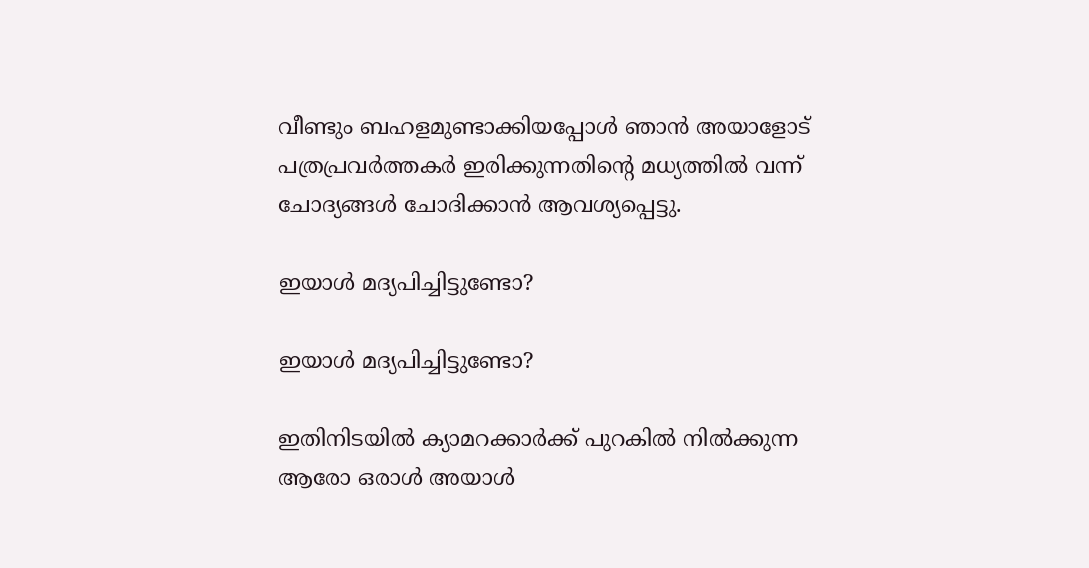വീണ്ടും ബഹളമുണ്ടാക്കിയപ്പോള്‍ ഞാന്‍ അയാളോട് പത്രപ്രവര്‍ത്തകര്‍ ഇരിക്കുന്നതിന്‍റെ മധ്യത്തില്‍ വന്ന് ചോദ്യങ്ങള്‍ ചോദിക്കാന്‍ ആവശ്യപ്പെട്ടു.

ഇയാള്‍ മദ്യപിച്ചിട്ടുണ്ടോ?

ഇയാള്‍ മദ്യപിച്ചിട്ടുണ്ടോ?

ഇതിനിടയില്‍ ക്യാമറക്കാര്‍ക്ക് പുറകില്‍ നില്‍ക്കുന്ന ആരോ ഒരാള്‍ അയാള്‍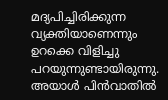മദ്യപിച്ചിരിക്കുന്ന വ്യക്തിയാണെന്നും ഉറക്കെ വിളിച്ചു പറയുന്നുണ്ടായിരുന്നു. അയാള്‍ പിന്‍വാതില്‍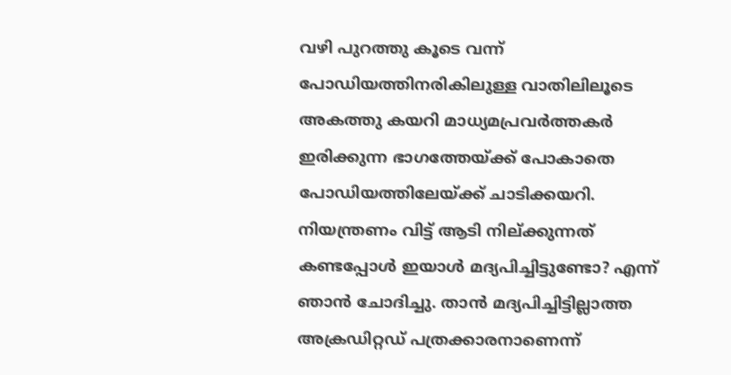വഴി പുറത്തു കൂടെ വന്ന് പോഡിയത്തിനരികിലുള്ള വാതിലിലൂടെ അകത്തു കയറി മാധ്യമപ്രവര്‍ത്തകര്‍ ഇരിക്കുന്ന ഭാഗത്തേയ്ക്ക് പോകാതെ പോഡിയത്തിലേയ്ക്ക് ചാടിക്കയറി. നിയന്ത്രണം വിട്ട് ആടി നില്ക്കുന്നത് കണ്ടപ്പോൾ ഇയാള്‍ മദ്യപിച്ചിട്ടുണ്ടോ? എന്ന് ഞാന്‍ ചോദിച്ചു. താന്‍ മദ്യപിച്ചിട്ടില്ലാത്ത അക്രഡിറ്റഡ് പത്രക്കാരനാണെന്ന്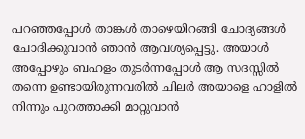പറഞ്ഞപ്പോള്‍ താങ്കള്‍ താഴെയിറങ്ങി ചോദ്യങ്ങള്‍ ചോദിക്കുവാന്‍ ഞാന്‍ ആവശ്യപ്പെട്ടു. അയാള്‍ അപ്പോഴും ബഹളം തുടര്‍ന്നപ്പോള്‍ ആ സദസ്സില്‍ തന്നെ ഉണ്ടായിരുന്നവരില്‍ ചിലര്‍ അയാളെ ഹാളില്‍ നിന്നും പുറത്താക്കി മാറ്റുവാന്‍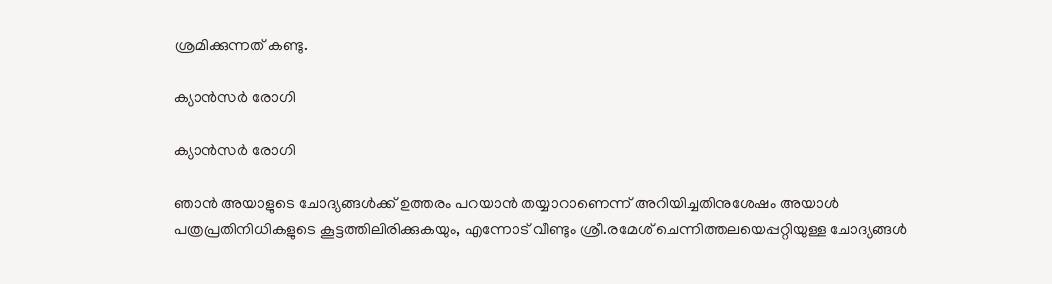ശ്രമിക്കുന്നത് കണ്ടു.

ക്യാന്‍സര്‍ രോഗി

ക്യാന്‍സര്‍ രോഗി

ഞാന്‍ അയാളുടെ ചോദ്യങ്ങള്‍ക്ക് ഉത്തരം പറയാന്‍ തയ്യാറാണെന്ന് അറിയിച്ചതിനുശേഷം അയാള്‍ പത്രപ്രതിനിധികളുടെ കൂട്ടത്തിലിരിക്കുകയും, എന്നോട് വീണ്ടും ശ്രീ.രമേശ് ചെന്നിത്തലയെപ്പറ്റിയുള്ള ചോദ്യങ്ങള്‍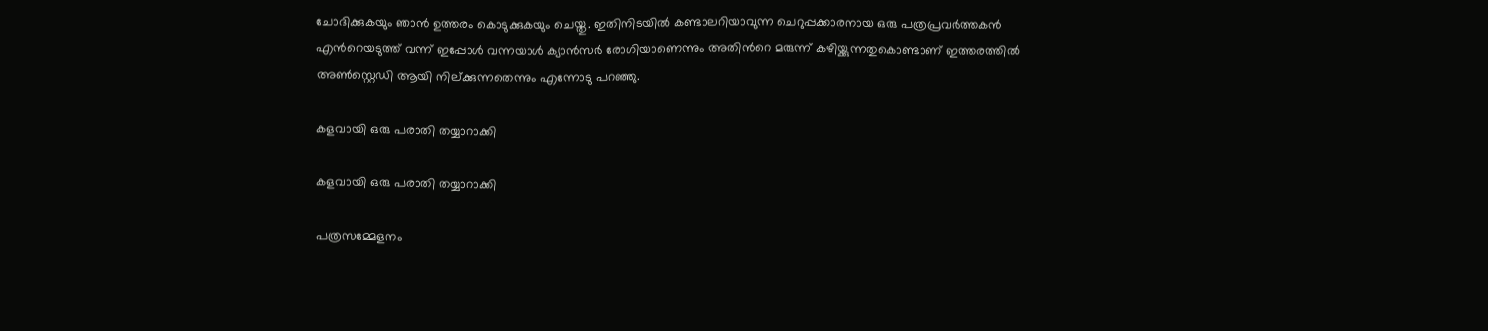ചോദിക്കുകയും ഞാന്‍ ഉത്തരം കൊടുക്കുകയും ചെയ്തു. ഇതിനിടയില്‍ കണ്ടാലറിയാവുന്ന ചെറുപ്പക്കാരനായ ഒരു പത്രപ്രവര്‍ത്തകന്‍ എന്‍റെയടുത്ത് വന്ന് ഇപ്പോള്‍ വന്നയാള്‍ ക്യാന്‍സര്‍ രോഗിയാണെന്നും അതിന്‍റെ മരുന്ന് കഴിയ്ക്കുന്നതുകൊണ്ടാണ് ഇത്തരത്തില്‍ അൺസ്റ്റെഡി ആയി നില്ക്കുന്നതെന്നും എന്നോടു പറഞ്ഞു.

കളവായി ഒരു പരാതി തയ്യാറാക്കി

കളവായി ഒരു പരാതി തയ്യാറാക്കി

പത്രസമ്മേളനം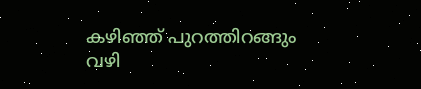കഴിഞ്ഞ് പുറത്തിറങ്ങും വഴി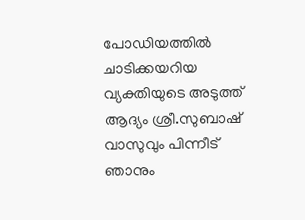പോഡിയത്തില്‍ ചാടിക്കയറിയ വ്യക്തിയുടെ അടുത്ത് ആദ്യം ശ്രീ.സുബാഷ് വാസുവും പിന്നീട് ഞാനും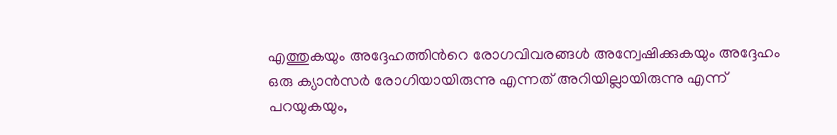എത്തുകയും അദ്ദേഹത്തിന്‍റെ രോഗവിവരങ്ങള്‍ അന്വേഷിക്കുകയും അദ്ദേഹം ഒരു ക്യാന്‍സര്‍ രോഗിയായിരുന്നു എന്നത് അറിയില്ലായിരുന്നു എന്ന് പറയുകയും,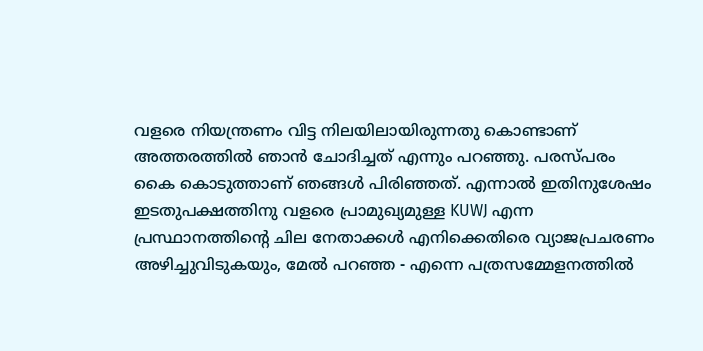വളരെ നിയന്ത്രണം വിട്ട നിലയിലായിരുന്നതു കൊണ്ടാണ് അത്തരത്തില്‍ ഞാന്‍ ചോദിച്ചത് എന്നും പറഞ്ഞു. പരസ്പരം കൈ കൊടുത്താണ് ഞങ്ങള്‍ പിരിഞ്ഞത്. എന്നാല്‍ ഇതിനുശേഷം ഇടതുപക്ഷത്തിനു വളരെ പ്രാമുഖ്യമുള്ള KUWJ എന്ന പ്രസ്ഥാനത്തിന്‍റെ ചില നേതാക്കള്‍ എനിക്കെതിരെ വ്യാജപ്രചരണം അഴിച്ചുവിടുകയും, മേല്‍ പറഞ്ഞ - എന്നെ പത്രസമ്മേളനത്തില്‍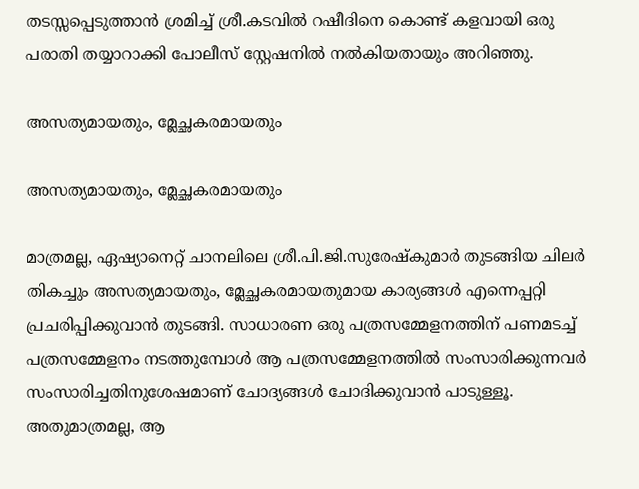തടസ്സപ്പെടുത്താന്‍ ശ്രമിച്ച് ശ്രീ.കടവില്‍ റഷീദിനെ കൊണ്ട് കളവായി ഒരു പരാതി തയ്യാറാക്കി പോലീസ് സ്റ്റേഷനില്‍ നല്‍കിയതായും അറിഞ്ഞു.

അസത്യമായതും, മ്ലേച്ഛകരമായതും

അസത്യമായതും, മ്ലേച്ഛകരമായതും

മാത്രമല്ല, ഏഷ്യാനെറ്റ് ചാനലിലെ ശ്രീ.പി.ജി.സുരേഷ്കുമാര്‍ തുടങ്ങിയ ചിലര്‍ തികച്ചും അസത്യമായതും, മ്ലേച്ഛകരമായതുമായ കാര്യങ്ങള്‍ എന്നെപ്പറ്റി പ്രചരിപ്പിക്കുവാന്‍ തുടങ്ങി. സാധാരണ ഒരു പത്രസമ്മേളനത്തിന് പണമടച്ച് പത്രസമ്മേളനം നടത്തുമ്പോള്‍ ആ പത്രസമ്മേളനത്തില്‍ സംസാരിക്കുന്നവര്‍ സംസാരിച്ചതിനുശേഷമാണ് ചോദ്യങ്ങള്‍ ചോദിക്കുവാന്‍ പാടുള്ളൂ. അതുമാത്രമല്ല, ആ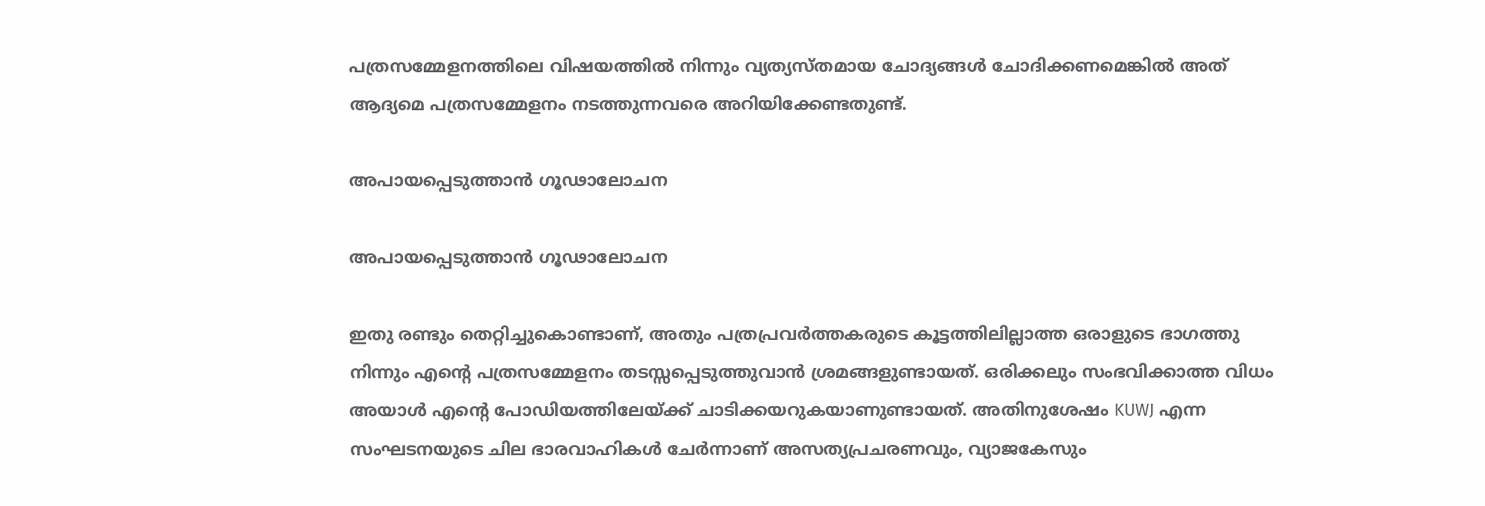പത്രസമ്മേളനത്തിലെ വിഷയത്തില്‍ നിന്നും വ്യത്യസ്തമായ ചോദ്യങ്ങള്‍ ചോദിക്കണമെങ്കില്‍ അത് ആദ്യമെ പത്രസമ്മേളനം നടത്തുന്നവരെ അറിയിക്കേണ്ടതുണ്ട്.

അപായപ്പെടുത്താന്‍ ഗൂഢാലോചന

അപായപ്പെടുത്താന്‍ ഗൂഢാലോചന

ഇതു രണ്ടും തെറ്റിച്ചുകൊണ്ടാണ്, അതും പത്രപ്രവര്‍ത്തകരുടെ കൂട്ടത്തിലില്ലാത്ത ഒരാളുടെ ഭാഗത്തു നിന്നും എന്‍റെ പത്രസമ്മേളനം തടസ്സപ്പെടുത്തുവാന്‍ ശ്രമങ്ങളുണ്ടായത്. ഒരിക്കലും സംഭവിക്കാത്ത വിധം അയാള്‍ എന്‍റെ പോഡിയത്തിലേയ്ക്ക് ചാടിക്കയറുകയാണുണ്ടായത്. അതിനുശേഷം KUWJ എന്ന സംഘടനയുടെ ചില ഭാരവാഹികള്‍ ചേര്‍ന്നാണ് അസത്യപ്രചരണവും, വ്യാജകേസും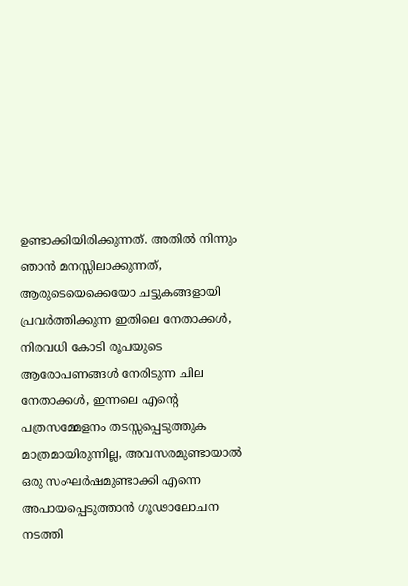ഉണ്ടാക്കിയിരിക്കുന്നത്. അതില്‍ നിന്നും ഞാന്‍ മനസ്സിലാക്കുന്നത്, ആരുടെയെക്കെയോ ചട്ടുകങ്ങളായി പ്രവര്‍ത്തിക്കുന്ന ഇതിലെ നേതാക്കള്‍, നിരവധി കോടി രൂപയുടെ ആരോപണങ്ങള്‍ നേരിടുന്ന ചില നേതാക്കള്‍, ഇന്നലെ എന്‍റെ പത്രസമ്മേളനം തടസ്സപ്പെടുത്തുക മാത്രമായിരുന്നില്ല, അവസരമുണ്ടായാല്‍ ഒരു സംഘര്‍ഷമുണ്ടാക്കി എന്നെ അപായപ്പെടുത്താന്‍ ഗൂഢാലോചന നടത്തി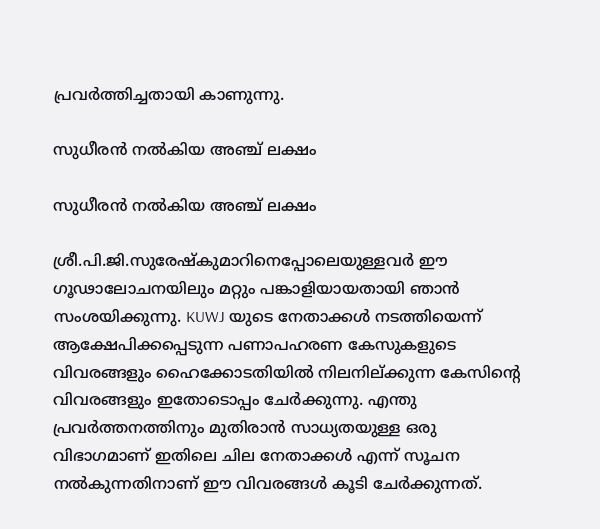പ്രവര്‍ത്തിച്ചതായി കാണുന്നു.

സുധീരന്‍ നല്‍കിയ അഞ്ച് ലക്ഷം

സുധീരന്‍ നല്‍കിയ അഞ്ച് ലക്ഷം

ശ്രീ.പി.ജി.സുരേഷ്കുമാറിനെപ്പോലെയുള്ളവര്‍ ഈ ഗൂഢാലോചനയിലും മറ്റും പങ്കാളിയായതായി ഞാന്‍ സംശയിക്കുന്നു. KUWJ യുടെ നേതാക്കള്‍ നടത്തിയെന്ന് ആക്ഷേപിക്കപ്പെടുന്ന പണാപഹരണ കേസുകളുടെ വിവരങ്ങളും ഹൈക്കോടതിയില്‍ നിലനില്ക്കുന്ന കേസിന്‍റെ വിവരങ്ങളും ഇതോടൊപ്പം ചേര്‍ക്കുന്നു. എന്തു പ്രവര്‍ത്തനത്തിനും മുതിരാന്‍ സാധ്യതയുള്ള ഒരു വിഭാഗമാണ് ഇതിലെ ചില നേതാക്കള്‍ എന്ന് സൂചന നല്‍കുന്നതിനാണ് ഈ വിവരങ്ങള്‍ കൂടി ചേര്‍ക്കുന്നത്.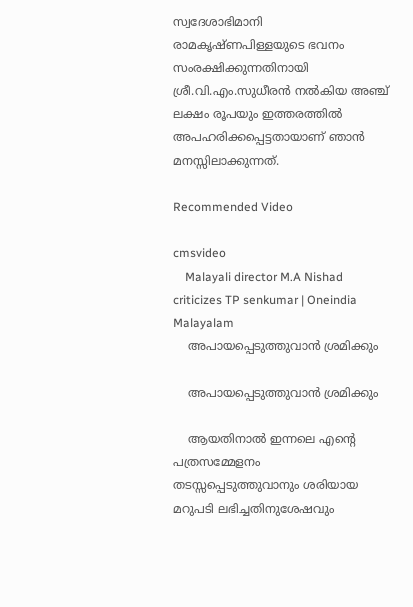സ്വദേശാഭിമാനി രാമകൃഷ്ണപിള്ളയുടെ ഭവനം സംരക്ഷിക്കുന്നതിനായി ശ്രീ.വി.എം.സുധീരന്‍ നല്‍കിയ അഞ്ച് ലക്ഷം രൂപയും ഇത്തരത്തില്‍
അപഹരിക്കപ്പെട്ടതായാണ് ഞാന്‍ മനസ്സിലാക്കുന്നത്.

Recommended Video

cmsvideo
    Malayali director M.A Nishad criticizes TP senkumar | Oneindia Malayalam
    അപായപ്പെടുത്തുവാന്‍ ശ്രമിക്കും

    അപായപ്പെടുത്തുവാന്‍ ശ്രമിക്കും

    ആയതിനാല്‍ ഇന്നലെ എന്‍റെ പത്രസമ്മേളനം തടസ്സപ്പെടുത്തുവാനും ശരിയായ മറുപടി ലഭിച്ചതിനുശേഷവും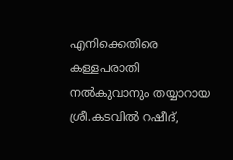എനിക്കെതിരെ കള്ളപരാതി നല്‍കുവാനും തയ്യാറായ ശ്രീ.കടവില്‍ റഷീദ്,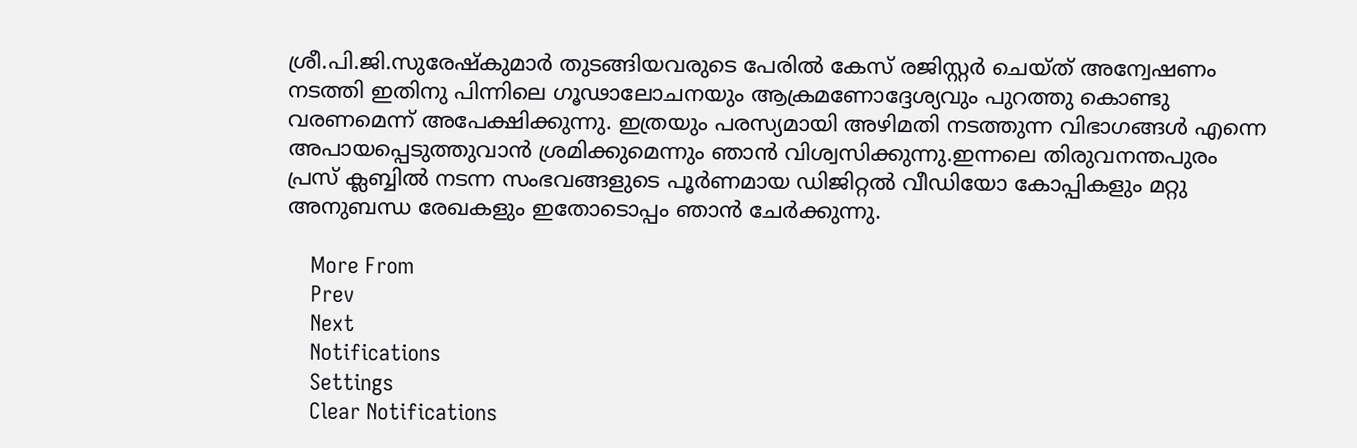ശ്രീ.പി.ജി.സുരേഷ്കുമാര്‍ തുടങ്ങിയവരുടെ പേരില്‍ കേസ് രജിസ്റ്റര്‍ ചെയ്ത് അന്വേഷണം നടത്തി ഇതിനു പിന്നിലെ ഗൂഢാലോചനയും ആക്രമണോദ്ദേശ്യവും പുറത്തു കൊണ്ടു വരണമെന്ന് അപേക്ഷിക്കുന്നു. ഇത്രയും പരസ്യമായി അഴിമതി നടത്തുന്ന വിഭാഗങ്ങള്‍ എന്നെ അപായപ്പെടുത്തുവാന്‍ ശ്രമിക്കുമെന്നും ഞാന്‍ വിശ്വസിക്കുന്നു.ഇന്നലെ തിരുവനന്തപുരം പ്രസ് ക്ലബ്ബില്‍ നടന്ന സംഭവങ്ങളുടെ പൂര്‍ണമായ ഡിജിറ്റല്‍ വീഡിയോ കോപ്പികളും മറ്റു അനുബന്ധ രേഖകളും ഇതോടൊപ്പം ഞാന്‍ ചേര്‍ക്കുന്നു.

    More From
    Prev
    Next
    Notifications
    Settings
    Clear Notifications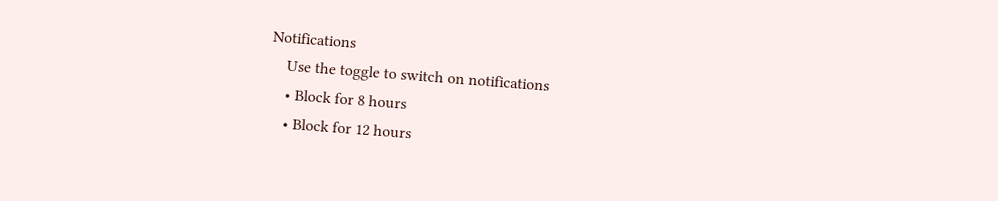Notifications
    Use the toggle to switch on notifications
    • Block for 8 hours
    • Block for 12 hours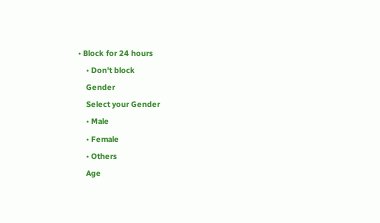• Block for 24 hours
    • Don't block
    Gender
    Select your Gender
    • Male
    • Female
    • Others
    Age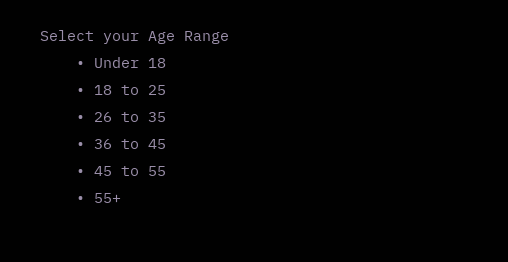Select your Age Range
    • Under 18
    • 18 to 25
    • 26 to 35
    • 36 to 45
    • 45 to 55
    • 55+